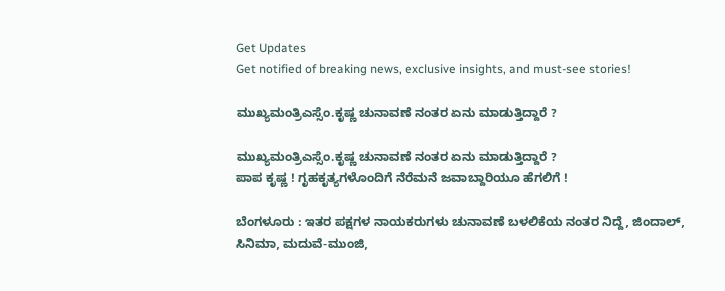Get Updates
Get notified of breaking news, exclusive insights, and must-see stories!

ಮುಖ್ಯಮಂತ್ರಿಎಸ್ಸೆಂ.ಕೃಷ್ಣ ಚುನಾವಣೆ ನಂತರ ಏನು ಮಾಡುತ್ತಿದ್ದಾರೆ ?

ಮುಖ್ಯಮಂತ್ರಿಎಸ್ಸೆಂ.ಕೃಷ್ಣ ಚುನಾವಣೆ ನಂತರ ಏನು ಮಾಡುತ್ತಿದ್ದಾರೆ ?
ಪಾಪ ಕೃಷ್ಣ ! ಗೃಹಕೃತ್ಯಗಳೊಂದಿಗೆ ನೆರೆಮನೆ ಜವಾಬ್ದಾರಿಯೂ ಹೆಗಲಿಗೆ !

ಬೆಂಗಳೂರು : ಇತರ ಪಕ್ಷಗಳ ನಾಯಕರುಗಳು ಚುನಾವಣೆ ಬಳಲಿಕೆಯ ನಂತರ ನಿದ್ದೆ, ಜಿಂದಾಲ್‌, ಸಿನಿಮಾ, ಮದುವೆ-ಮುಂಜಿ,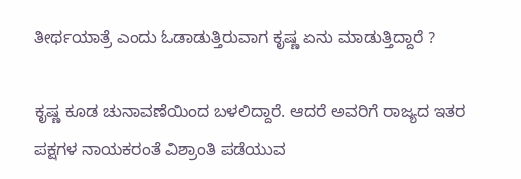ತೀರ್ಥಯಾತ್ರೆ ಎಂದು ಓಡಾಡುತ್ತಿರುವಾಗ ಕೃಷ್ಣ ಏನು ಮಾಡುತ್ತಿದ್ದಾರೆ ?

ಕೃಷ್ಣ ಕೂಡ ಚುನಾವಣೆಯಿಂದ ಬಳಲಿದ್ದಾರೆ. ಆದರೆ ಅವರಿಗೆ ರಾಜ್ಯದ ಇತರ ಪಕ್ಷಗಳ ನಾಯಕರಂತೆ ವಿಶ್ರಾಂತಿ ಪಡೆಯುವ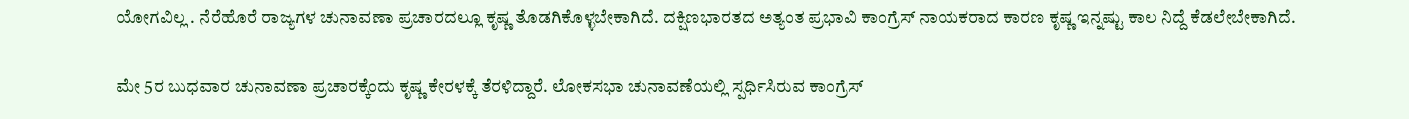ಯೋಗವಿಲ್ಲ . ನೆರೆಹೊರೆ ರಾಜ್ಯಗಳ ಚುನಾವಣಾ ಪ್ರಚಾರದಲ್ಲೂ ಕೃಷ್ಣ ತೊಡಗಿಕೊಳ್ಳಬೇಕಾಗಿದೆ. ದಕ್ಷಿಣಭಾರತದ ಅತ್ಯಂತ ಪ್ರಭಾವಿ ಕಾಂಗ್ರೆಸ್‌ ನಾಯಕರಾದ ಕಾರಣ ಕೃಷ್ಣ ಇನ್ನಷ್ಟು ಕಾಲ ನಿದ್ದೆ ಕೆಡಲೇಬೇಕಾಗಿದೆ.

ಮೇ 5ರ ಬುಧವಾರ ಚುನಾವಣಾ ಪ್ರಚಾರಕ್ಕೆಂದು ಕೃಷ್ಣ ಕೇರಳಕ್ಕೆ ತೆರಳಿದ್ದಾರೆ. ಲೋಕಸಭಾ ಚುನಾವಣೆಯಲ್ಲಿ ಸ್ಪರ್ಧಿಸಿರುವ ಕಾಂಗ್ರೆಸ್‌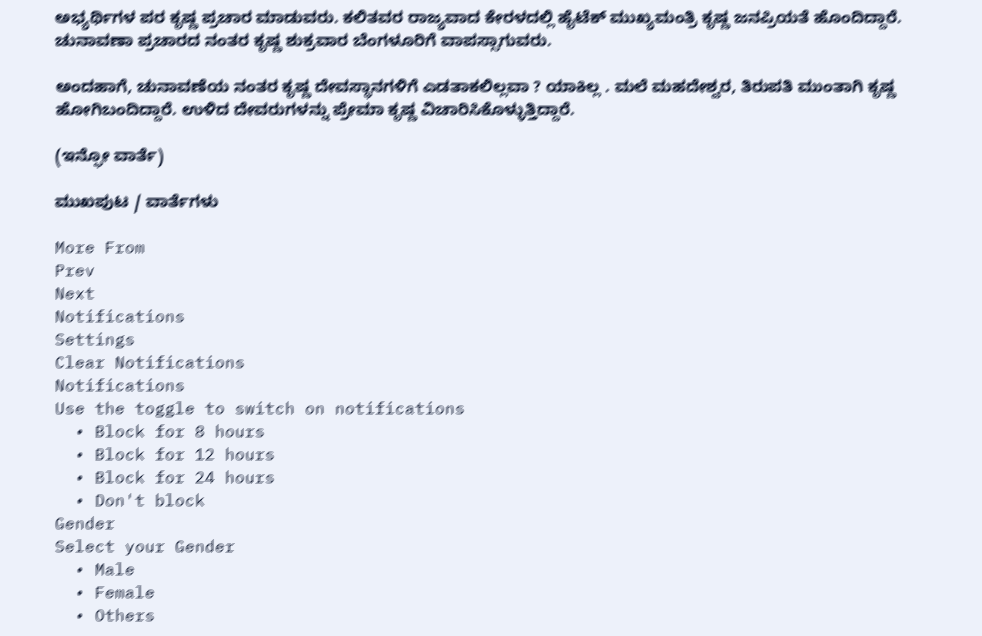ಅಭ್ಯರ್ಥಿಗಳ ಪರ ಕೃಷ್ಣ ಪ್ರಚಾರ ಮಾಡುವರು. ಕಲಿತವರ ರಾಜ್ಯವಾದ ಕೇರಳದಲ್ಲಿ ಹೈಟೆಕ್‌ ಮುಖ್ಯಮಂತ್ರಿ ಕೃಷ್ಣ ಜನಪ್ರಿಯತೆ ಹೊಂದಿದ್ದಾರೆ. ಚುನಾವಣಾ ಪ್ರಚಾರದ ನಂತರ ಕೃಷ್ಣ ಶುಕ್ರವಾರ ಬೆಂಗಳೂರಿಗೆ ವಾಪಸ್ಸಾಗುವರು.

ಅಂದಹಾಗೆ, ಚುನಾವಣೆಯ ನಂತರ ಕೃಷ್ಣ ದೇವಸ್ಥಾನಗಳಿಗೆ ಎಡತಾಕಲಿಲ್ಲವಾ ? ಯಾಕಿಲ್ಲ . ಮಲೆ ಮಹದೇಶ್ವರ, ತಿರುಪತಿ ಮುಂತಾಗಿ ಕೃಷ್ಣ ಹೋಗಿಬಂದಿದ್ದಾರೆ. ಉಳಿದ ದೇವರುಗಳನ್ನು ಪ್ರೇಮಾ ಕೃಷ್ಣ ವಿಚಾರಿಸಿಕೊಳ್ಳುತ್ತಿದ್ದಾರೆ.

(ಇನ್ಫೋ ವಾರ್ತೆ)

ಮುಖಪುಟ / ವಾರ್ತೆಗಳು

More From
Prev
Next
Notifications
Settings
Clear Notifications
Notifications
Use the toggle to switch on notifications
  • Block for 8 hours
  • Block for 12 hours
  • Block for 24 hours
  • Don't block
Gender
Select your Gender
  • Male
  • Female
  • Others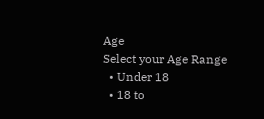Age
Select your Age Range
  • Under 18
  • 18 to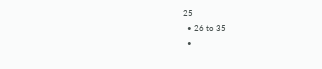25
  • 26 to 35
  •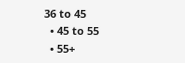36 to 45
  • 45 to 55
  • 55+